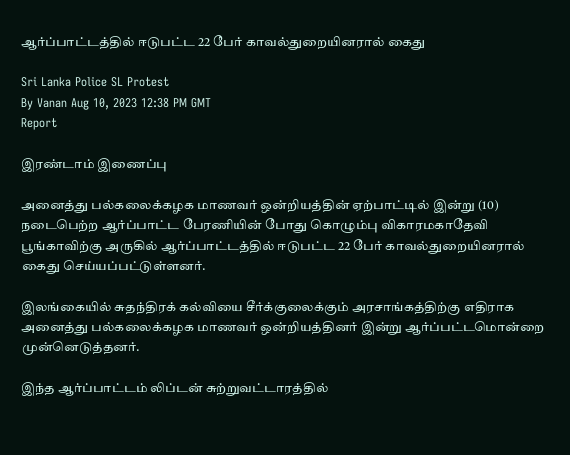ஆர்ப்பாட்டத்தில் ஈடுபட்ட 22 பேர் காவல்துறையினரால் கைது

Sri Lanka Police SL Protest
By Vanan Aug 10, 2023 12:38 PM GMT
Report

இரண்டாம் இணைப்பு

அனைத்து பல்கலைக்கழக மாணவர் ஒன்றியத்தின் ஏற்பாட்டில் இன்று (10) நடைபெற்ற ஆர்ப்பாட்ட பேரணியின் போது கொழும்பு விகாரமகாதேவி பூங்காவிற்கு அருகில் ஆர்ப்பாட்டத்தில் ஈடுபட்ட 22 பேர் காவல்துறையினரால் கைது செய்யப்பட்டுள்ளனர்.

இலங்கையில் சுதந்திரக் கல்வியை சீர்க்குலைக்கும் அரசாங்கத்திற்கு எதிராக அனைத்து பல்கலைக்கழக மாணவர் ஒன்றியத்தினர் இன்று ஆர்ப்பட்டமொன்றை முன்னெடுத்தனர்.

இந்த ஆர்ப்பாட்டம் லிப்டன் சுற்றுவட்டாரத்தில்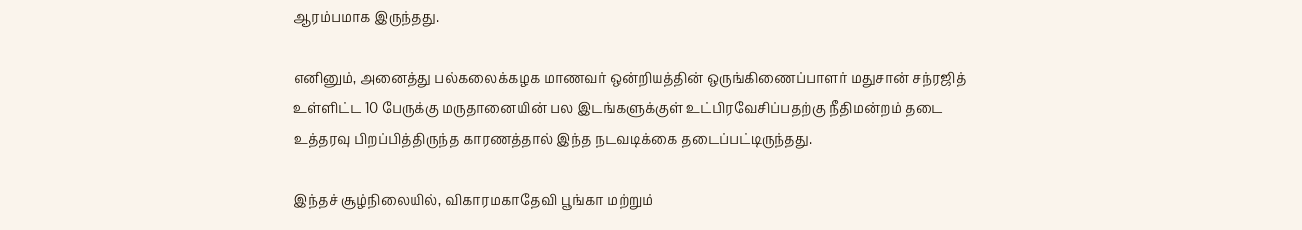ஆரம்பமாக இருந்தது.

எனினும், அனைத்து பல்கலைக்கழக மாணவர் ஒன்றியத்தின் ஒருங்கிணைப்பாளர் மதுசான் சந்ரஜித் உள்ளிட்ட 10 பேருக்கு மருதானையின் பல இடங்களுக்குள் உட்பிரவேசிப்பதற்கு நீதிமன்றம் தடை உத்தரவு பிறப்பித்திருந்த காரணத்தால் இந்த நடவடிக்கை தடைப்பட்டிருந்தது.

இந்தச் சூழ்நிலையில், விகாரமகாதேவி பூங்கா மற்றும்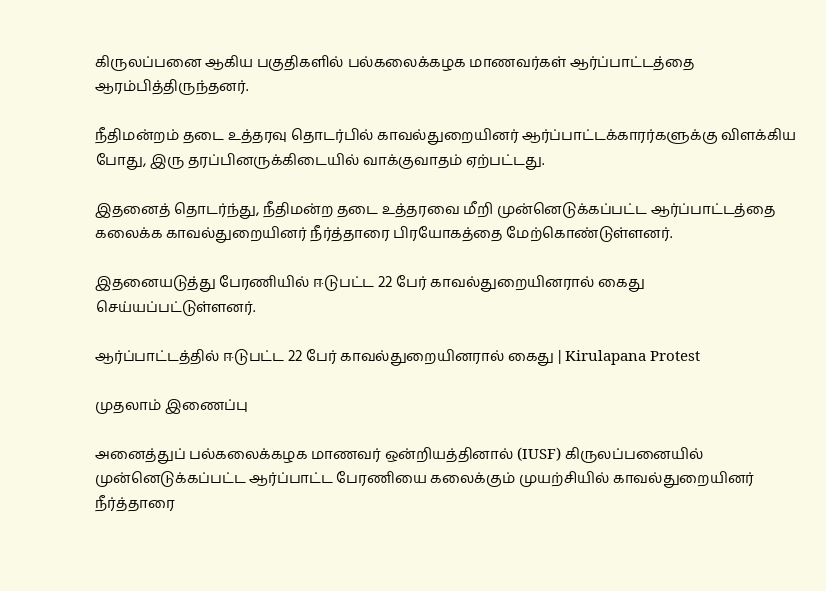கிருலப்பனை ஆகிய பகுதிகளில் பல்கலைக்கழக மாணவர்கள் ஆர்ப்பாட்டத்தை ஆரம்பித்திருந்தனர்.

நீதிமன்றம் தடை உத்தரவு தொடர்பில் காவல்துறையினர் ஆர்ப்பாட்டக்காரர்களுக்கு விளக்கிய போது, இரு தரப்பினருக்கிடையில் வாக்குவாதம் ஏற்பட்டது.

இதனைத் தொடர்ந்து, நீதிமன்ற தடை உத்தரவை மீறி முன்னெடுக்கப்பட்ட ஆர்ப்பாட்டத்தை கலைக்க காவல்துறையினர் நீர்த்தாரை பிரயோகத்தை மேற்கொண்டுள்ளனர்.

இதனையடுத்து பேரணியில் ஈடுபட்ட 22 பேர் காவல்துறையினரால் கைது செய்யப்பட்டுள்ளனர்.

ஆர்ப்பாட்டத்தில் ஈடுபட்ட 22 பேர் காவல்துறையினரால் கைது | Kirulapana Protest

முதலாம் இணைப்பு

அனைத்துப் பல்கலைக்கழக மாணவர் ஒன்றியத்தினால் (IUSF) கிருலப்பனையில் முன்னெடுக்கப்பட்ட ஆர்ப்பாட்ட பேரணியை கலைக்கும் முயற்சியில் காவல்துறையினர் நீர்த்தாரை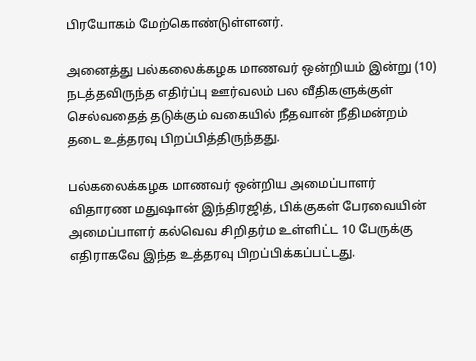பிரயோகம் மேற்கொண்டுள்ளனர்.

அனைத்து பல்கலைக்கழக மாணவர் ஒன்றியம் இன்று (10) நடத்தவிருந்த எதிர்ப்பு ஊர்வலம் பல வீதிகளுக்குள் செல்வதைத் தடுக்கும் வகையில் நீதவான் நீதிமன்றம் தடை உத்தரவு பிறப்பித்திருந்தது.

பல்கலைக்கழக மாணவர் ஒன்றிய அமைப்பாளர் விதாரண மதுஷான் இந்திரஜித், பிக்குகள் பேரவையின் அமைப்பாளர் கல்வெவ சிறிதர்ம உள்ளிட்ட 10 பேருக்கு எதிராகவே இந்த உத்தரவு பிறப்பிக்கப்பட்டது.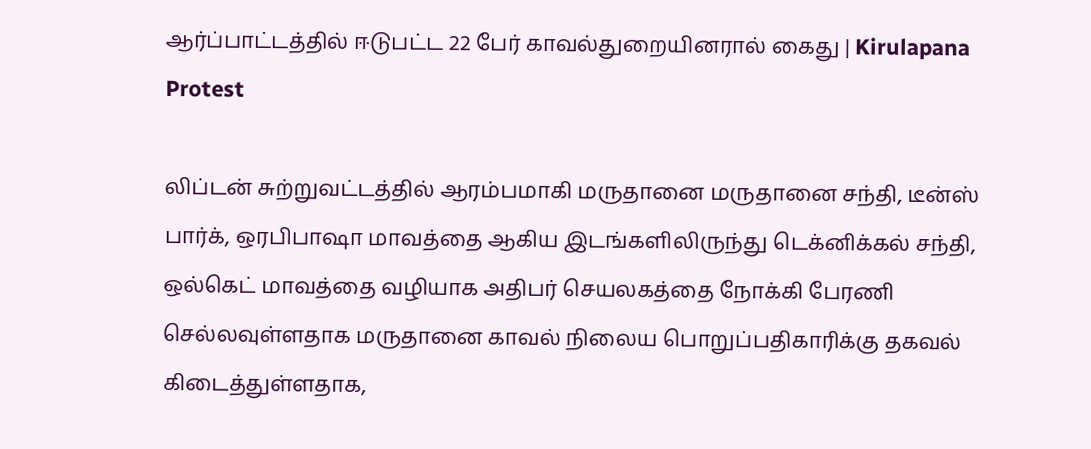ஆர்ப்பாட்டத்தில் ஈடுபட்ட 22 பேர் காவல்துறையினரால் கைது | Kirulapana Protest

லிப்டன் சுற்றுவட்டத்தில் ஆரம்பமாகி மருதானை மருதானை சந்தி, டீன்ஸ் பார்க், ஒரபிபாஷா மாவத்தை ஆகிய இடங்களிலிருந்து டெக்னிக்கல் சந்தி, ஒல்கெட் மாவத்தை வழியாக அதிபர் செயலகத்தை நோக்கி பேரணி செல்லவுள்ளதாக மருதானை காவல் நிலைய பொறுப்பதிகாரிக்கு தகவல் கிடைத்துள்ளதாக,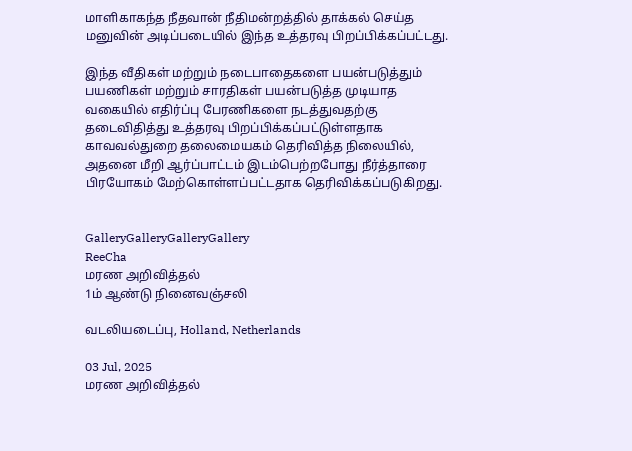மாளிகாகந்த நீதவான் நீதிமன்றத்தில் தாக்கல் செய்த மனுவின் அடிப்படையில் இந்த உத்தரவு பிறப்பிக்கப்பட்டது.

இந்த வீதிகள் மற்றும் நடைபாதைகளை பயன்படுத்தும் பயணிகள் மற்றும் சாரதிகள் பயன்படுத்த முடியாத வகையில் எதிர்ப்பு பேரணிகளை நடத்துவதற்கு தடைவிதித்து உத்தரவு பிறப்பிக்கப்பட்டுள்ளதாக காவவல்துறை தலைமையகம் தெரிவித்த நிலையில், அதனை மீறி ஆர்ப்பாட்டம் இடம்பெற்றபோது நீர்த்தாரை பிரயோகம் மேற்கொள்ளப்பட்டதாக தெரிவிக்கப்படுகிறது.


GalleryGalleryGalleryGallery
ReeCha
மரண அறிவித்தல்
1ம் ஆண்டு நினைவஞ்சலி

வடலியடைப்பு, Holland, Netherlands

03 Jul, 2025
மரண அறிவித்தல்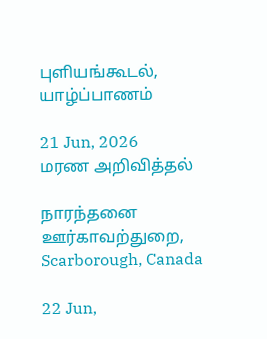புளியங்கூடல், யாழ்ப்பாணம்

21 Jun, 2026
மரண அறிவித்தல்

நாரந்தனை ஊர்காவற்துறை, Scarborough, Canada

22 Jun,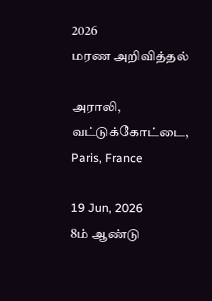2026
மரண அறிவித்தல்

அராலி, வட்டுக்கோட்டை, Paris, France

19 Jun, 2026
8ம் ஆண்டு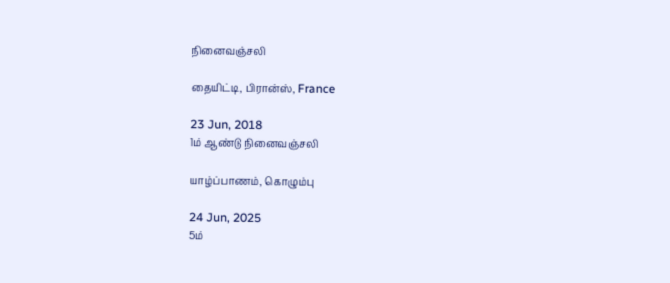நினைவஞ்சலி

தையிட்டி, பிரான்ஸ், France

23 Jun, 2018
1ம் ஆண்டு நினைவஞ்சலி

யாழ்ப்பாணம், கொழும்பு

24 Jun, 2025
5ம்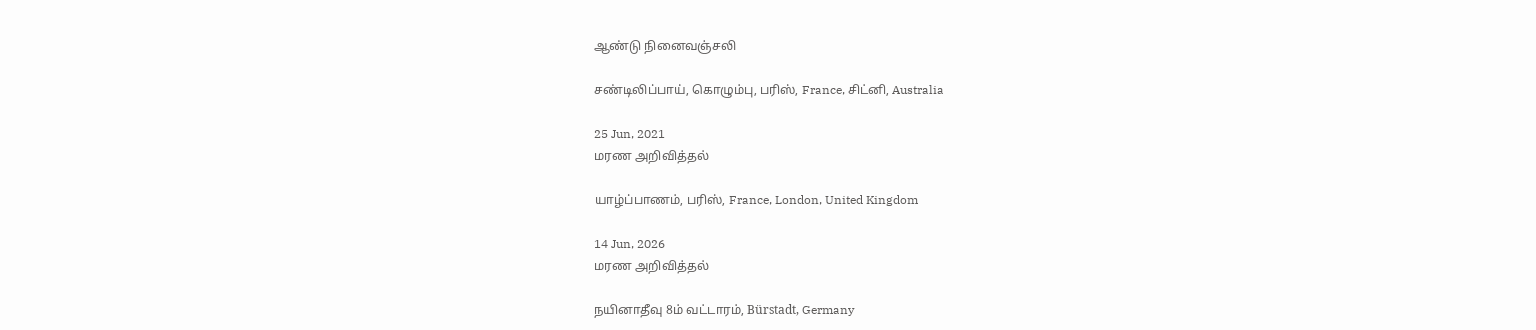ஆண்டு நினைவஞ்சலி

சண்டிலிப்பாய், கொழும்பு, பரிஸ், France, சிட்னி, Australia

25 Jun, 2021
மரண அறிவித்தல்

யாழ்ப்பாணம், பரிஸ், France, London, United Kingdom

14 Jun, 2026
மரண அறிவித்தல்

நயினாதீவு 8ம் வட்டாரம், Bürstadt, Germany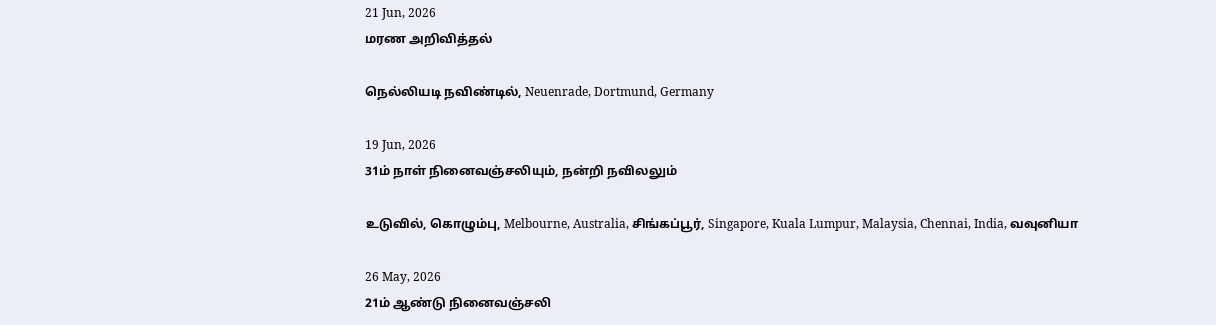21 Jun, 2026
மரண அறிவித்தல்

நெல்லியடி நவிண்டில், Neuenrade, Dortmund, Germany

19 Jun, 2026
31ம் நாள் நினைவஞ்சலியும், நன்றி நவிலலும்

உடுவில், கொழும்பு, Melbourne, Australia, சிங்கப்பூர், Singapore, Kuala Lumpur, Malaysia, Chennai, India, வவுனியா

26 May, 2026
21ம் ஆண்டு நினைவஞ்சலி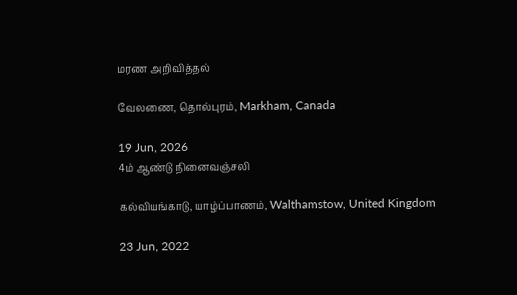மரண அறிவித்தல்

வேலணை, தொல்புரம், Markham, Canada

19 Jun, 2026
4ம் ஆண்டு நினைவஞ்சலி

கல்வியங்காடு, யாழ்ப்பாணம், Walthamstow, United Kingdom

23 Jun, 2022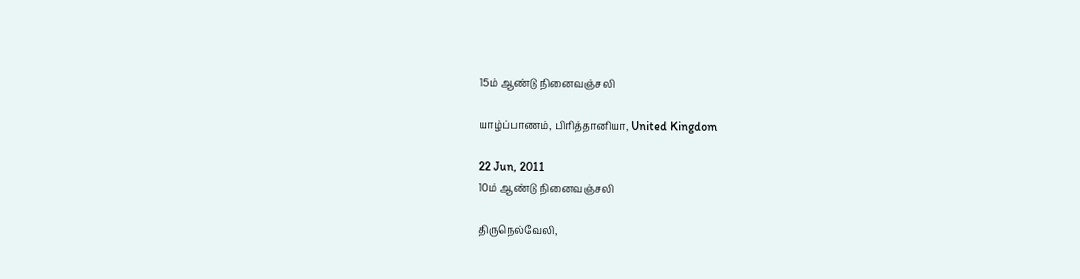15ம் ஆண்டு நினைவஞ்சலி

யாழ்ப்பாணம், பிரித்தானியா, United Kingdom

22 Jun, 2011
10ம் ஆண்டு நினைவஞ்சலி

திருநெல்வேலி,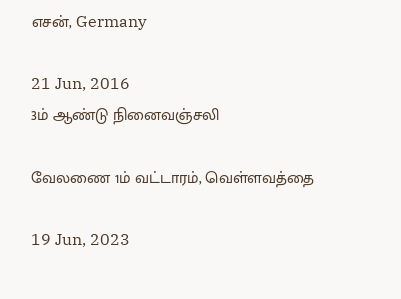எசன், Germany

21 Jun, 2016
3ம் ஆண்டு நினைவஞ்சலி

வேலணை 1ம் வட்டாரம், வெள்ளவத்தை

19 Jun, 2023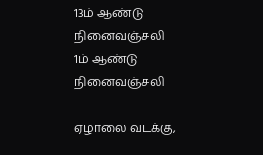13ம் ஆண்டு நினைவஞ்சலி
1ம் ஆண்டு நினைவஞ்சலி

ஏழாலை வடக்கு,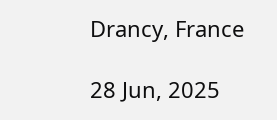Drancy, France

28 Jun, 2025